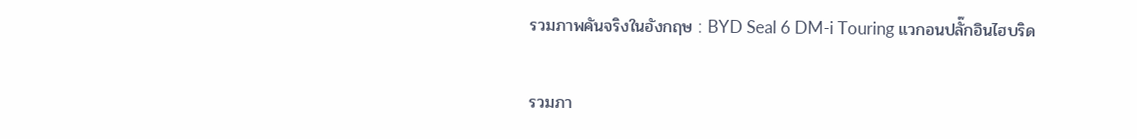รวมภาพคันจริงในอังกฤษ : BYD Seal 6 DM-i Touring แวกอนปลั๊กอินไฮบริด

รวมภา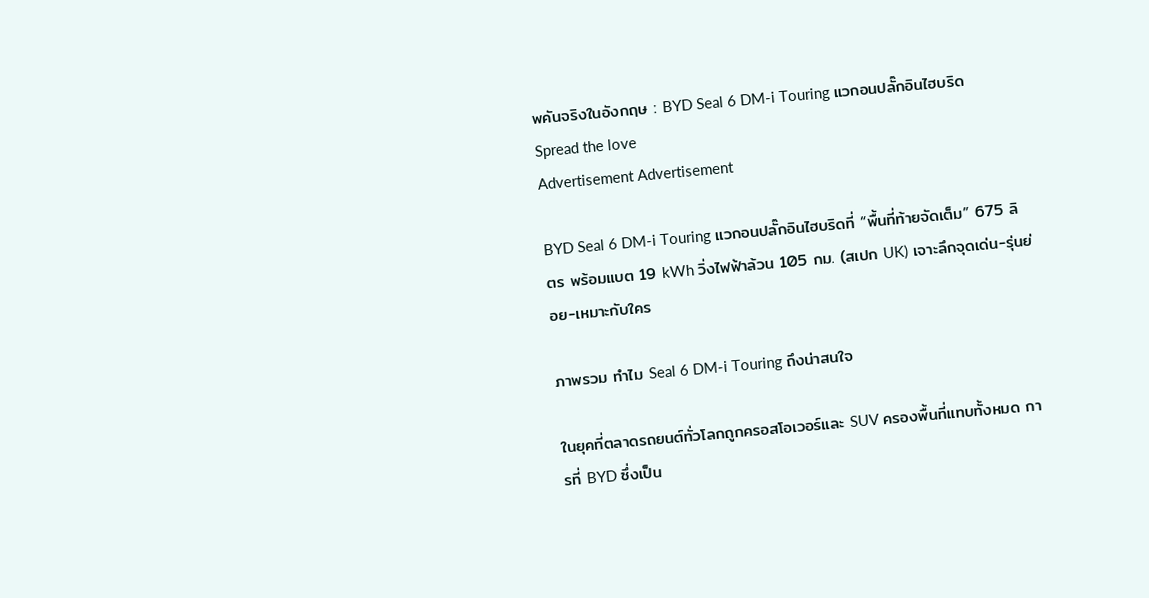พคันจริงในอังกฤษ : BYD Seal 6 DM-i Touring แวกอนปลั๊กอินไฮบริด
Spread the love
Advertisement Advertisement

BYD Seal 6 DM-i Touring แวกอนปลั๊กอินไฮบริดที่ “พื้นที่ท้ายจัดเต็ม” 675 ลิตร พร้อมแบต 19 kWh วิ่งไฟฟ้าล้วน 105 กม. (สเปก UK) เจาะลึกจุดเด่น-รุ่นย่อย-เหมาะกับใคร

ภาพรวม ทำไม Seal 6 DM-i Touring ถึงน่าสนใจ

ในยุคที่ตลาดรถยนต์ทั่วโลกถูกครอสโอเวอร์และ SUV ครองพื้นที่แทบทั้งหมด การที่ BYD ซึ่งเป็น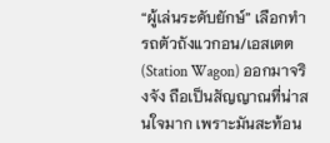“ผู้เล่นระดับยักษ์” เลือกทำ รถตัวถังแวกอน/เอสเตต (Station Wagon) ออกมาจริงจัง ถือเป็นสัญญาณที่น่าสนใจมาก เพราะมันสะท้อน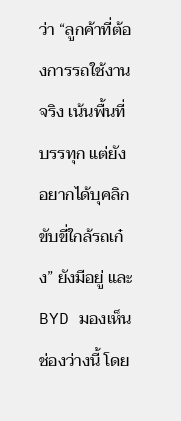ว่า “ลูกค้าที่ต้องการรถใช้งานจริง เน้นพื้นที่บรรทุก แต่ยังอยากได้บุคลิกขับขี่ใกล้รถเก๋ง” ยังมีอยู่ และ BYD มองเห็นช่องว่างนี้ โดย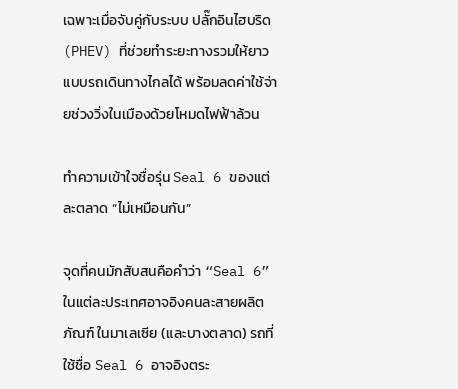เฉพาะเมื่อจับคู่กับระบบ ปลั๊กอินไฮบริด (PHEV) ที่ช่วยทำระยะทางรวมให้ยาวแบบรถเดินทางไกลได้ พร้อมลดค่าใช้จ่ายช่วงวิ่งในเมืองด้วยโหมดไฟฟ้าล้วน

ทำความเข้าใจชื่อรุ่น Seal 6 ของแต่ละตลาด “ไม่เหมือนกัน”

จุดที่คนมักสับสนคือคำว่า “Seal 6” ในแต่ละประเทศอาจอิงคนละสายผลิตภัณฑ์ ในมาเลเซีย (และบางตลาด) รถที่ใช้ชื่อ Seal 6 อาจอิงตระ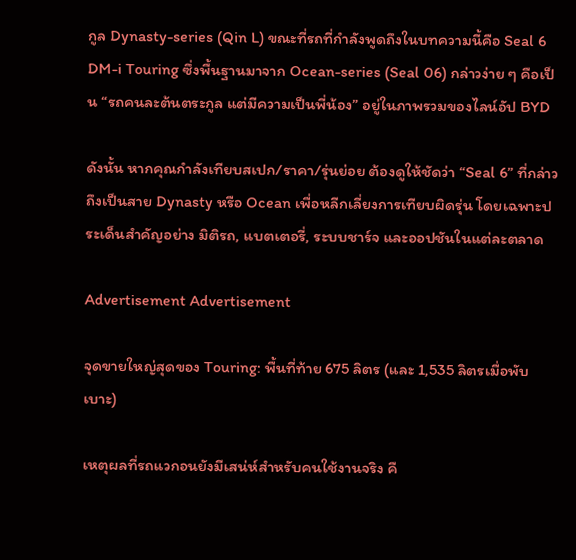กูล Dynasty-series (Qin L) ขณะที่รถที่กำลังพูดถึงในบทความนี้คือ Seal 6 DM-i Touring ซึ่งพื้นฐานมาจาก Ocean-series (Seal 06) กล่าวง่าย ๆ คือเป็น “รถคนละต้นตระกูล แต่มีความเป็นพี่น้อง” อยู่ในภาพรวมของไลน์อัป BYD

ดังนั้น หากคุณกำลังเทียบสเปก/ราคา/รุ่นย่อย ต้องดูให้ชัดว่า “Seal 6” ที่กล่าวถึงเป็นสาย Dynasty หรือ Ocean เพื่อหลีกเลี่ยงการเทียบผิดรุ่น โดยเฉพาะประเด็นสำคัญอย่าง มิติรถ, แบตเตอรี่, ระบบชาร์จ และออปชันในแต่ละตลาด

Advertisement Advertisement

จุดขายใหญ่สุดของ Touring: พื้นที่ท้าย 675 ลิตร (และ 1,535 ลิตรเมื่อพับเบาะ)

เหตุผลที่รถแวกอนยังมีเสน่ห์สำหรับคนใช้งานจริง คื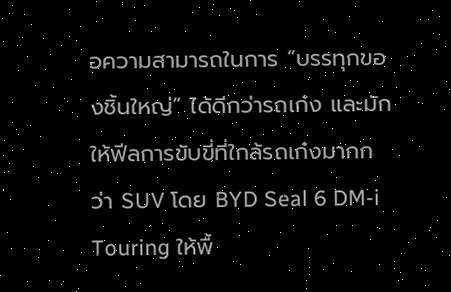อความสามารถในการ “บรรทุกของชิ้นใหญ่” ได้ดีกว่ารถเก๋ง และมักให้ฟีลการขับขี่ที่ใกล้รถเก๋งมากกว่า SUV โดย BYD Seal 6 DM-i Touring ให้พื้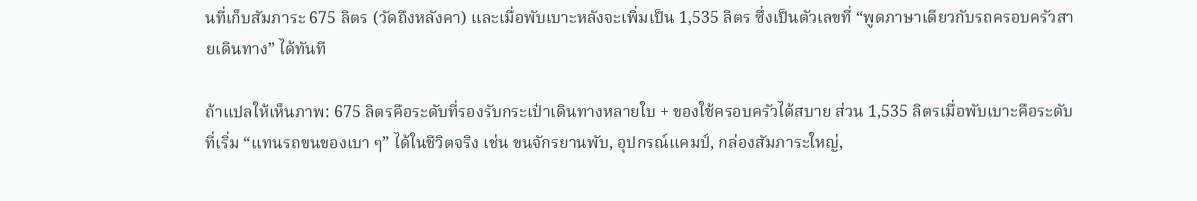นที่เก็บสัมภาระ 675 ลิตร (วัดถึงหลังคา) และเมื่อพับเบาะหลังจะเพิ่มเป็น 1,535 ลิตร ซึ่งเป็นตัวเลขที่ “พูดภาษาเดียวกับรถครอบครัวสายเดินทาง” ได้ทันที

ถ้าแปลให้เห็นภาพ: 675 ลิตรคือระดับที่รองรับกระเป๋าเดินทางหลายใบ + ของใช้ครอบครัวได้สบาย ส่วน 1,535 ลิตรเมื่อพับเบาะคือระดับที่เริ่ม “แทนรถขนของเบา ๆ” ได้ในชีวิตจริง เช่น ขนจักรยานพับ, อุปกรณ์แคมป์, กล่องสัมภาระใหญ่,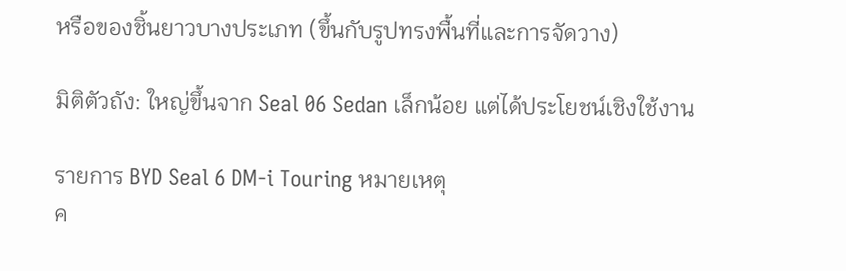หรือของชิ้นยาวบางประเภท (ขึ้นกับรูปทรงพื้นที่และการจัดวาง)

มิติตัวถัง: ใหญ่ขึ้นจาก Seal 06 Sedan เล็กน้อย แต่ได้ประโยชน์เชิงใช้งาน

รายการ BYD Seal 6 DM-i Touring หมายเหตุ
ค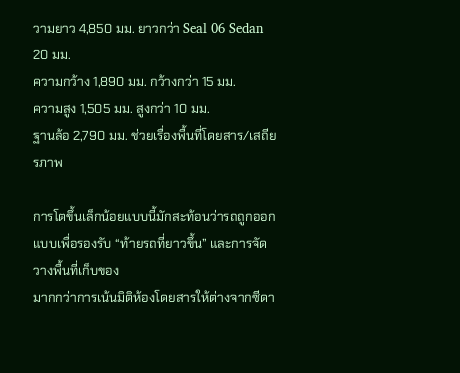วามยาว 4,850 มม. ยาวกว่า Seal 06 Sedan 20 มม.
ความกว้าง 1,890 มม. กว้างกว่า 15 มม.
ความสูง 1,505 มม. สูงกว่า 10 มม.
ฐานล้อ 2,790 มม. ช่วยเรื่องพื้นที่โดยสาร/เสถียรภาพ

การโตขึ้นเล็กน้อยแบบนี้มักสะท้อนว่ารถถูกออกแบบเพื่อรองรับ “ท้ายรถที่ยาวขึ้น” และการจัดวางพื้นที่เก็บของ
มากกว่าการเน้นมิติห้องโดยสารให้ต่างจากซีดา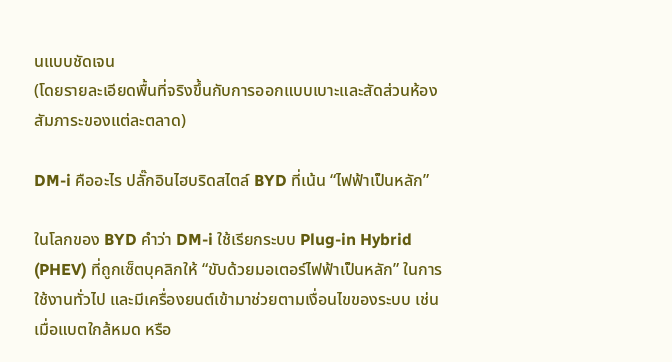นแบบชัดเจน
(โดยรายละเอียดพื้นที่จริงขึ้นกับการออกแบบเบาะและสัดส่วนห้องสัมภาระของแต่ละตลาด)

DM-i คืออะไร ปลั๊กอินไฮบริดสไตล์ BYD ที่เน้น “ไฟฟ้าเป็นหลัก”

ในโลกของ BYD คำว่า DM-i ใช้เรียกระบบ Plug-in Hybrid (PHEV) ที่ถูกเซ็ตบุคลิกให้ “ขับด้วยมอเตอร์ไฟฟ้าเป็นหลัก” ในการใช้งานทั่วไป และมีเครื่องยนต์เข้ามาช่วยตามเงื่อนไขของระบบ เช่น เมื่อแบตใกล้หมด หรือ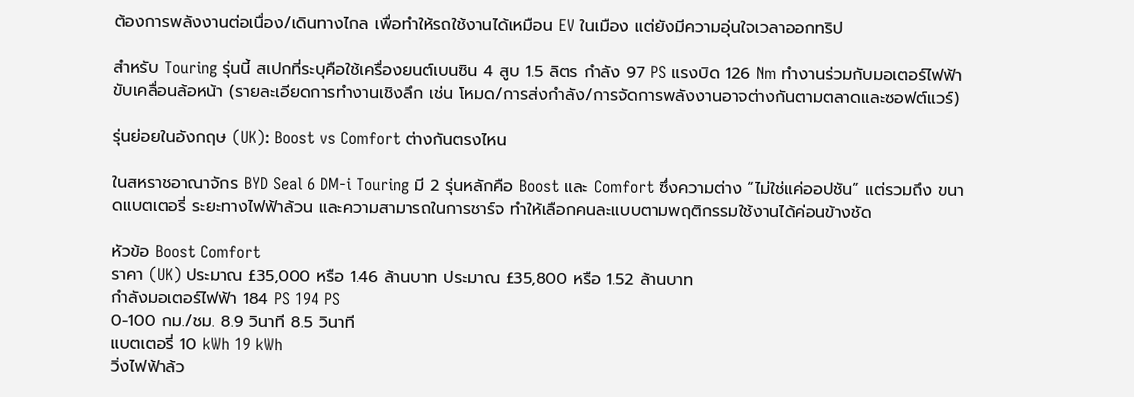ต้องการพลังงานต่อเนื่อง/เดินทางไกล เพื่อทำให้รถใช้งานได้เหมือน EV ในเมือง แต่ยังมีความอุ่นใจเวลาออกทริป

สำหรับ Touring รุ่นนี้ สเปกที่ระบุคือใช้เครื่องยนต์เบนซิน 4 สูบ 1.5 ลิตร กำลัง 97 PS แรงบิด 126 Nm ทำงานร่วมกับมอเตอร์ไฟฟ้าขับเคลื่อนล้อหน้า (รายละเอียดการทำงานเชิงลึก เช่น โหมด/การส่งกำลัง/การจัดการพลังงานอาจต่างกันตามตลาดและซอฟต์แวร์)

รุ่นย่อยในอังกฤษ (UK): Boost vs Comfort ต่างกันตรงไหน

ในสหราชอาณาจักร BYD Seal 6 DM-i Touring มี 2 รุ่นหลักคือ Boost และ Comfort ซึ่งความต่าง “ไม่ใช่แค่ออปชัน” แต่รวมถึง ขนาดแบตเตอรี่ ระยะทางไฟฟ้าล้วน และความสามารถในการชาร์จ ทำให้เลือกคนละแบบตามพฤติกรรมใช้งานได้ค่อนข้างชัด

หัวข้อ Boost Comfort
ราคา (UK) ประมาณ £35,000 หรือ 1.46 ล้านบาท ประมาณ £35,800 หรือ 1.52 ล้านบาท
กำลังมอเตอร์ไฟฟ้า 184 PS 194 PS
0-100 กม./ชม. 8.9 วินาที 8.5 วินาที
แบตเตอรี่ 10 kWh 19 kWh
วิ่งไฟฟ้าล้ว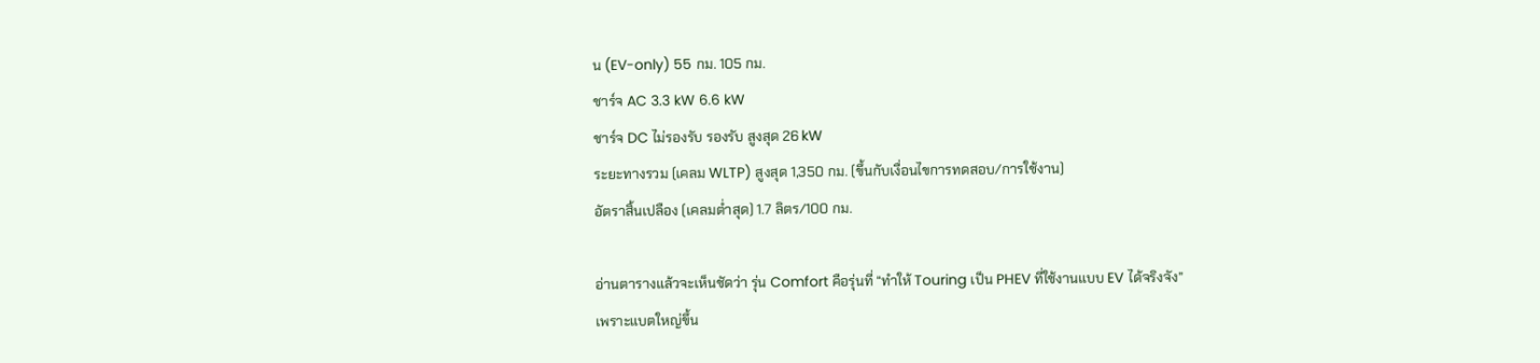น (EV-only) 55 กม. 105 กม.
ชาร์จ AC 3.3 kW 6.6 kW
ชาร์จ DC ไม่รองรับ รองรับ สูงสุด 26 kW
ระยะทางรวม (เคลม WLTP) สูงสุด 1,350 กม. (ขึ้นกับเงื่อนไขการทดสอบ/การใช้งาน)
อัตราสิ้นเปลือง (เคลมต่ำสุด) 1.7 ลิตร/100 กม.

อ่านตารางแล้วจะเห็นชัดว่า รุ่น Comfort คือรุ่นที่ “ทำให้ Touring เป็น PHEV ที่ใช้งานแบบ EV ได้จริงจัง”
เพราะแบตใหญ่ขึ้น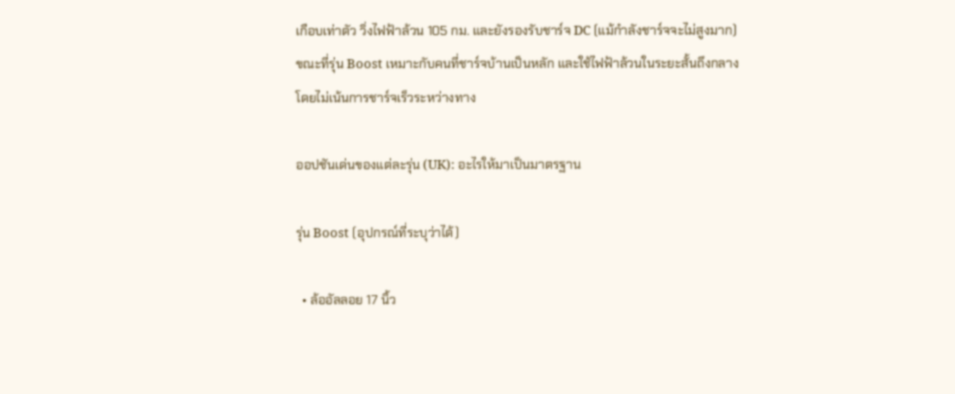เกือบเท่าตัว วิ่งไฟฟ้าล้วน 105 กม. และยังรองรับชาร์จ DC (แม้กำลังชาร์จจะไม่สูงมาก)
ขณะที่รุ่น Boost เหมาะกับคนที่ชาร์จบ้านเป็นหลัก และใช้ไฟฟ้าล้วนในระยะสั้นถึงกลาง
โดยไม่เน้นการชาร์จเร็วระหว่างทาง

ออปชันเด่นของแต่ละรุ่น (UK): อะไรให้มาเป็นมาตรฐาน

รุ่น Boost (อุปกรณ์ที่ระบุว่าได้)

  • ล้ออัลลอย 17 นิ้ว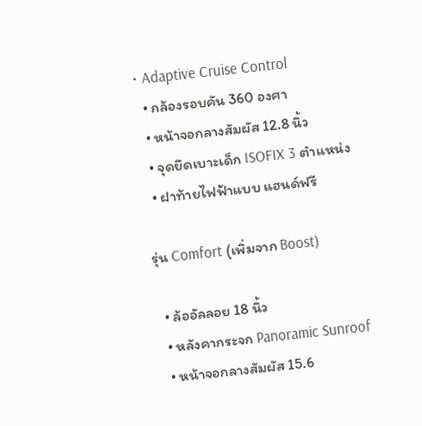• Adaptive Cruise Control
  • กล้องรอบคัน 360 องศา
  • หน้าจอกลางสัมผัส 12.8 นิ้ว
  • จุดยึดเบาะเด็ก ISOFIX 3 ตำแหน่ง
  • ฝาท้ายไฟฟ้าแบบ แฮนด์ฟรี

รุ่น Comfort (เพิ่มจาก Boost)

  • ล้ออัลลอย 18 นิ้ว
  • หลังคากระจก Panoramic Sunroof
  • หน้าจอกลางสัมผัส 15.6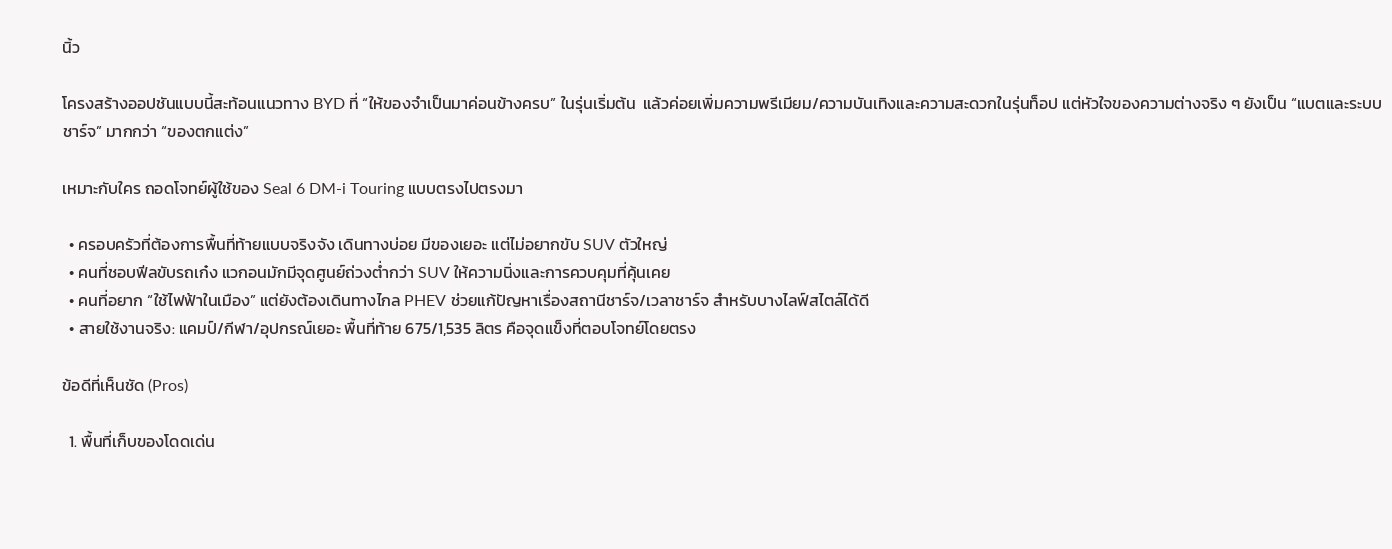นิ้ว

โครงสร้างออปชันแบบนี้สะท้อนแนวทาง BYD ที่ “ให้ของจำเป็นมาค่อนข้างครบ” ในรุ่นเริ่มต้น  แล้วค่อยเพิ่มความพรีเมียม/ความบันเทิงและความสะดวกในรุ่นท็อป แต่หัวใจของความต่างจริง ๆ ยังเป็น “แบตและระบบชาร์จ” มากกว่า “ของตกแต่ง”

เหมาะกับใคร ถอดโจทย์ผู้ใช้ของ Seal 6 DM-i Touring แบบตรงไปตรงมา

  • ครอบครัวที่ต้องการพื้นที่ท้ายแบบจริงจัง เดินทางบ่อย มีของเยอะ แต่ไม่อยากขับ SUV ตัวใหญ่
  • คนที่ชอบฟีลขับรถเก๋ง แวกอนมักมีจุดศูนย์ถ่วงต่ำกว่า SUV ให้ความนิ่งและการควบคุมที่คุ้นเคย
  • คนที่อยาก “ใช้ไฟฟ้าในเมือง” แต่ยังต้องเดินทางไกล PHEV ช่วยแก้ปัญหาเรื่องสถานีชาร์จ/เวลาชาร์จ สำหรับบางไลฟ์สไตล์ได้ดี
  • สายใช้งานจริง: แคมป์/กีฬา/อุปกรณ์เยอะ พื้นที่ท้าย 675/1,535 ลิตร คือจุดแข็งที่ตอบโจทย์โดยตรง

ข้อดีที่เห็นชัด (Pros)

  1. พื้นที่เก็บของโดดเด่น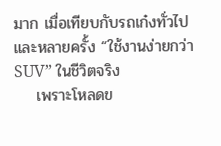มาก เมื่อเทียบกับรถเก๋งทั่วไป และหลายครั้ง “ใช้งานง่ายกว่า SUV” ในชีวิตจริง
    เพราะโหลดข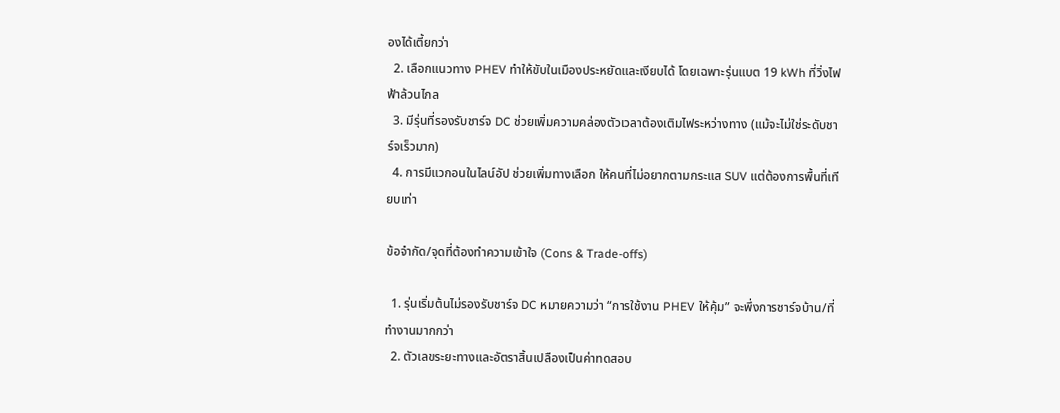องได้เตี้ยกว่า
  2. เลือกแนวทาง PHEV ทำให้ขับในเมืองประหยัดและเงียบได้ โดยเฉพาะรุ่นแบต 19 kWh ที่วิ่งไฟฟ้าล้วนไกล
  3. มีรุ่นที่รองรับชาร์จ DC ช่วยเพิ่มความคล่องตัวเวลาต้องเติมไฟระหว่างทาง (แม้จะไม่ใช่ระดับชาร์จเร็วมาก)
  4. การมีแวกอนในไลน์อัป ช่วยเพิ่มทางเลือก ให้คนที่ไม่อยากตามกระแส SUV แต่ต้องการพื้นที่เทียบเท่า

ข้อจำกัด/จุดที่ต้องทำความเข้าใจ (Cons & Trade-offs)

  1. รุ่นเริ่มต้นไม่รองรับชาร์จ DC หมายความว่า “การใช้งาน PHEV ให้คุ้ม” จะพึ่งการชาร์จบ้าน/ที่ทำงานมากกว่า
  2. ตัวเลขระยะทางและอัตราสิ้นเปลืองเป็นค่าทดสอบ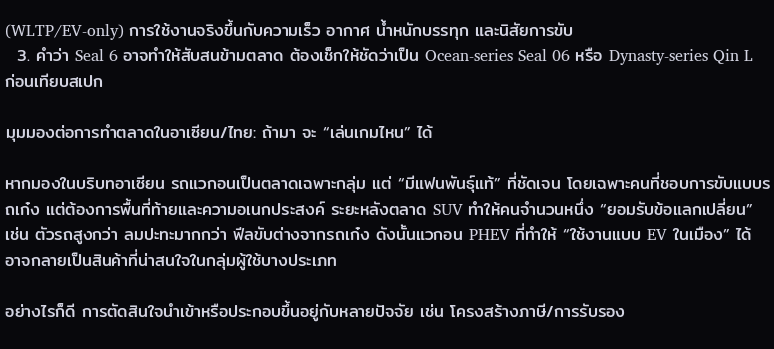(WLTP/EV-only) การใช้งานจริงขึ้นกับความเร็ว อากาศ น้ำหนักบรรทุก และนิสัยการขับ
  3. คำว่า Seal 6 อาจทำให้สับสนข้ามตลาด ต้องเช็กให้ชัดว่าเป็น Ocean-series Seal 06 หรือ Dynasty-series Qin L ก่อนเทียบสเปก

มุมมองต่อการทำตลาดในอาเซียน/ไทย: ถ้ามา จะ “เล่นเกมไหน” ได้

หากมองในบริบทอาเซียน รถแวกอนเป็นตลาดเฉพาะกลุ่ม แต่ “มีแฟนพันธุ์แท้” ที่ชัดเจน โดยเฉพาะคนที่ชอบการขับแบบรถเก๋ง แต่ต้องการพื้นที่ท้ายและความอเนกประสงค์ ระยะหลังตลาด SUV ทำให้คนจำนวนหนึ่ง “ยอมรับข้อแลกเปลี่ยน” เช่น ตัวรถสูงกว่า ลมปะทะมากกว่า ฟีลขับต่างจากรถเก๋ง ดังนั้นแวกอน PHEV ที่ทำให้ “ใช้งานแบบ EV ในเมือง” ได้ อาจกลายเป็นสินค้าที่น่าสนใจในกลุ่มผู้ใช้บางประเภท

อย่างไรก็ดี การตัดสินใจนำเข้าหรือประกอบขึ้นอยู่กับหลายปัจจัย เช่น โครงสร้างภาษี/การรับรอง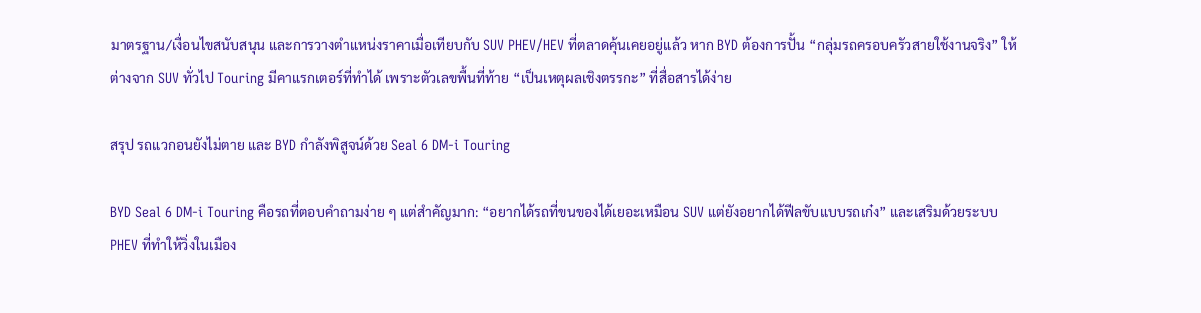มาตรฐาน/เงื่อนไขสนับสนุน และการวางตำแหน่งราคาเมื่อเทียบกับ SUV PHEV/HEV ที่ตลาดคุ้นเคยอยู่แล้ว หาก BYD ต้องการปั้น “กลุ่มรถครอบครัวสายใช้งานจริง” ให้ต่างจาก SUV ทั่วไป Touring มีคาแรกเตอร์ที่ทำได้ เพราะตัวเลขพื้นที่ท้าย “เป็นเหตุผลเชิงตรรกะ” ที่สื่อสารได้ง่าย

สรุป รถแวกอนยังไม่ตาย และ BYD กำลังพิสูจน์ด้วย Seal 6 DM-i Touring

BYD Seal 6 DM-i Touring คือรถที่ตอบคำถามง่าย ๆ แต่สำคัญมาก: “อยากได้รถที่ขนของได้เยอะเหมือน SUV แต่ยังอยากได้ฟีลขับแบบรถเก๋ง” และเสริมด้วยระบบ PHEV ที่ทำให้วิ่งในเมือง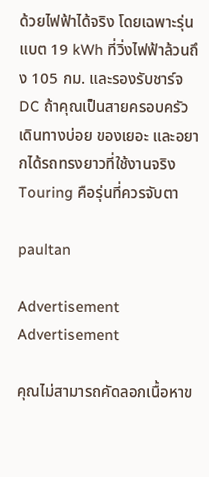ด้วยไฟฟ้าได้จริง โดยเฉพาะรุ่นแบต 19 kWh ที่วิ่งไฟฟ้าล้วนถึง 105 กม. และรองรับชาร์จ DC ถ้าคุณเป็นสายครอบครัว เดินทางบ่อย ของเยอะ และอยากได้รถทรงยาวที่ใช้งานจริง Touring คือรุ่นที่ควรจับตา

paultan

Advertisement Advertisement

คุณไม่สามารถคัดลอกเนื้อหาข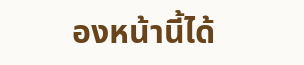องหน้านี้ได้